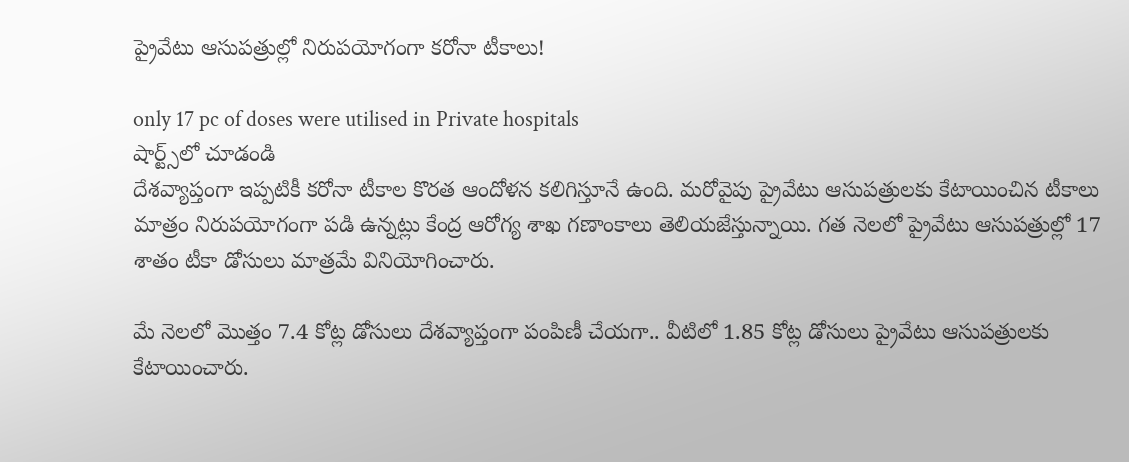ప్రైవేటు ఆసుపత్రుల్లో నిరుపయోగంగా కరోనా టీకాలు!

only 17 pc of doses were utilised in Private hospitals
షార్ట్స్‌లో చూడండి
దేశవ్యాప్తంగా ఇప్పటికీ కరోనా టీకాల కొరత ఆందోళన కలిగిస్తూనే ఉంది. మరోవైపు ప్రైవేటు ఆసుపత్రులకు కేటాయించిన టీకాలు మాత్రం నిరుపయోగంగా పడి ఉన్నట్లు కేంద్ర ఆరోగ్య శాఖ గణాంకాలు తెలియజేస్తున్నాయి. గత నెలలో ప్రైవేటు ఆసుపత్రుల్లో 17 శాతం టీకా డోసులు మాత్రమే వినియోగించారు.

మే నెలలో మొత్తం 7.4 కోట్ల డోసులు దేశవ్యాప్తంగా పంపిణీ చేయగా.. వీటిలో 1.85 కోట్ల డోసులు ప్రైవేటు ఆసుపత్రులకు కేటాయించారు.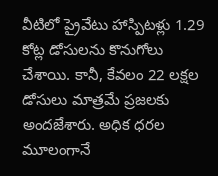వీటిలో ప్రైవేటు హాస్పిటళ్లు 1.29 కోట్ల డోసులను కొనుగోలు చేశాయి. కానీ, కేవలం 22 లక్షల డోసులు మాత్రమే ప్రజలకు అందజేశారు. అధిక ధరల మూలంగానే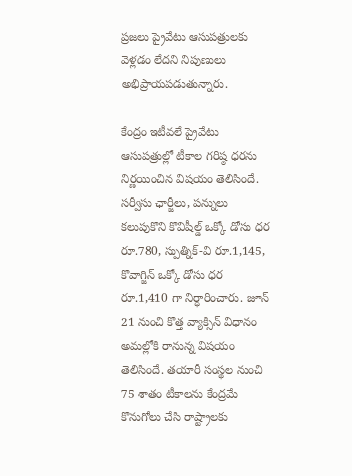ప్రజలు ప్రైవేటు ఆసుపత్రులకు వెళ్లడం లేదని నిపుణులు అభిప్రాయపడుతున్నారు.

కేంద్రం ఇటీవలే ప్రైవేటు ఆసుపత్రుల్లో టీకాల గరిష్ఠ ధరను నిర్ణయించిన విషయం తెలిసిందే. సర్వీసు ఛార్జీలు, పన్నులు కలుపుకొని కొవిషీల్డ్‌ ఒక్కో డోసు ధర రూ.780, స్పుత్నిక్‌-వి రూ.1,145, కొవాగ్జిన్‌ ఒక్కో డోసు ధర రూ.1,410 గా నిర్ధారించారు. జూన్‌ 21 నుంచి కొత్త వ్యాక్సిన్‌ విధానం అమల్లోకి రానున్న విషయం తెలిసిందే. తయారీ సంస్థల నుంచి 75 శాతం టీకాలను కేంద్రమే కొనుగోలు చేసి రాష్ట్రాలకు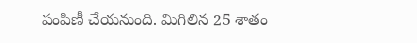పంపిణీ చేయనుంది. మిగిలిన 25 శాతం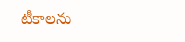టీకాలను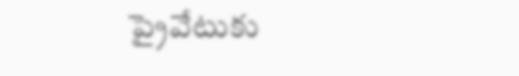ప్రైవేటుకు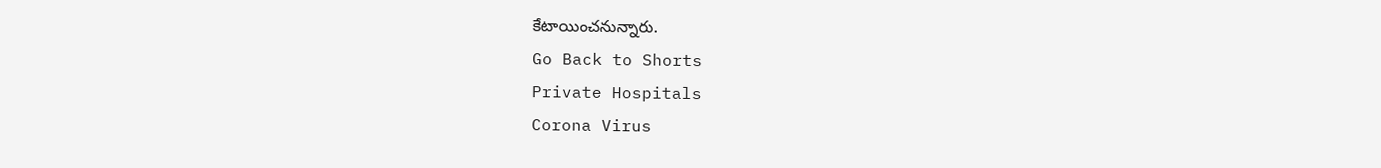కేటాయించనున్నారు.
Go Back to Shorts
Private Hospitals
Corona Virus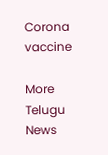Corona vaccine

More Telugu News